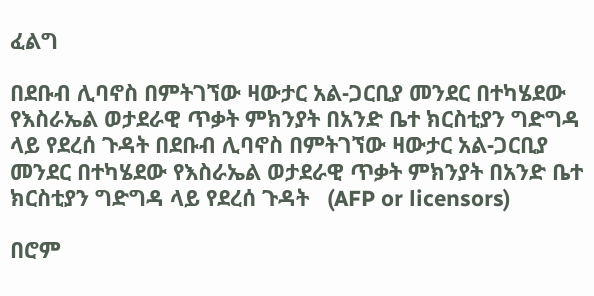ፈልግ

በደቡብ ሊባኖስ በምትገኘው ዛውታር አል-ጋርቢያ መንደር በተካሄደው የእስራኤል ወታደራዊ ጥቃት ምክንያት በአንድ ቤተ ክርስቲያን ግድግዳ ላይ የደረሰ ጉዳት በደቡብ ሊባኖስ በምትገኘው ዛውታር አል-ጋርቢያ መንደር በተካሄደው የእስራኤል ወታደራዊ ጥቃት ምክንያት በአንድ ቤተ ክርስቲያን ግድግዳ ላይ የደረሰ ጉዳት   (AFP or licensors)

በሮም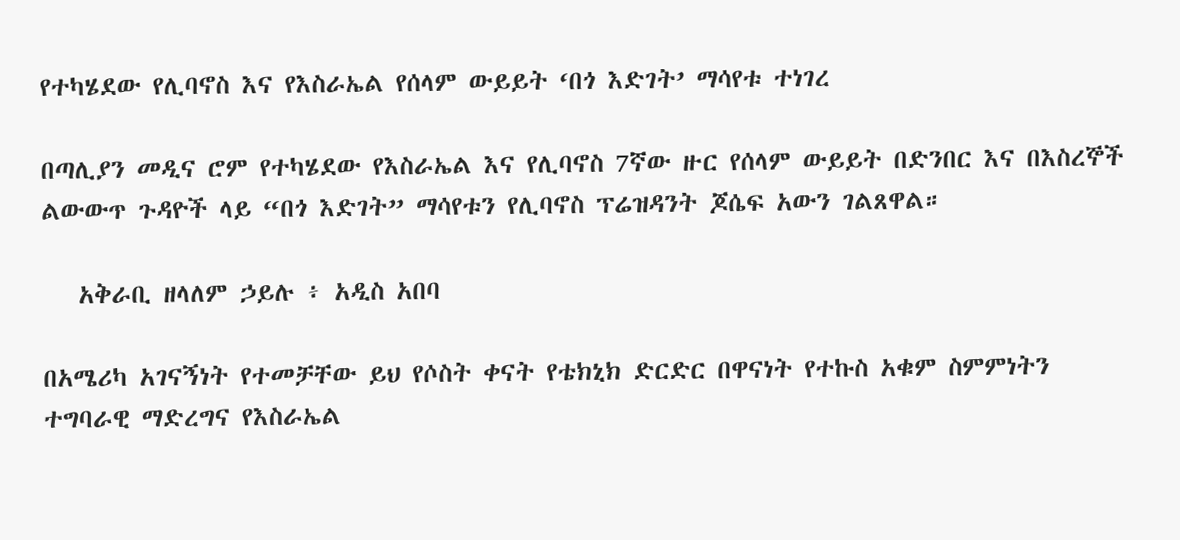የተካሄደው የሊባኖስ እና የእስራኤል የሰላም ውይይት ‘በጎ እድገት’ ማሳየቱ ተነገረ

በጣሊያን መዲና ሮም የተካሄደው የእስራኤል እና የሊባኖስ 7ኛው ዙር የሰላም ውይይት በድንበር እና በእስረኞች ልውውጥ ጉዳዮች ላይ “በጎ እድገት” ማሳየቱን የሊባኖስ ፕሬዝዳንት ጆሴፍ አውን ገልጸዋል።

   አቅራቢ ዘላለም ኃይሉ ፥ አዲስ አበባ

በአሜሪካ አገናኝነት የተመቻቸው ይህ የሶስት ቀናት የቴክኒክ ድርድር በዋናነት የተኩስ አቁም ስምምነትን ተግባራዊ ማድረግና የእስራኤል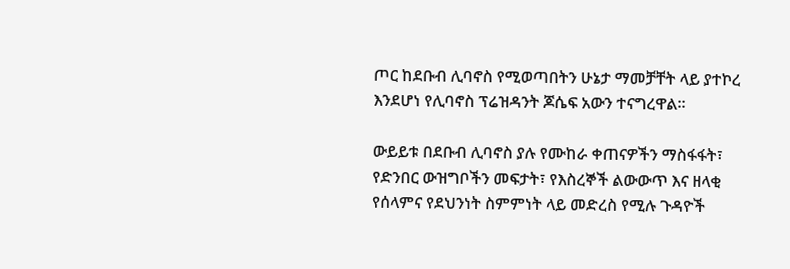ጦር ከደቡብ ሊባኖስ የሚወጣበትን ሁኔታ ማመቻቸት ላይ ያተኮረ እንደሆነ የሊባኖስ ፕሬዝዳንት ጆሴፍ አውን ተናግረዋል።

ውይይቱ በደቡብ ሊባኖስ ያሉ የሙከራ ቀጠናዎችን ማስፋፋት፣ የድንበር ውዝግቦችን መፍታት፣ የእስረኞች ልውውጥ እና ዘላቂ የሰላምና የደህንነት ስምምነት ላይ መድረስ የሚሉ ጉዳዮች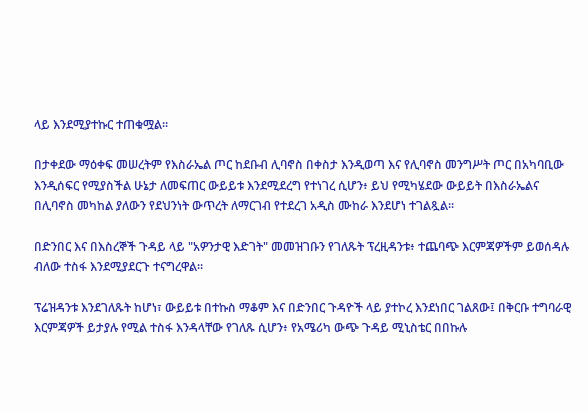ላይ እንደሚያተኩር ተጠቁሟል።

በታቀደው ማዕቀፍ መሠረትም የእስራኤል ጦር ከደቡብ ሊባኖስ በቀስታ እንዲወጣ እና የሊባኖስ መንግሥት ጦር በአካባቢው እንዲሰፍር የሚያስችል ሁኔታ ለመፍጠር ውይይቱ እንደሚደረግ የተነገረ ሲሆን፥ ይህ የሚካሄደው ውይይት በእስራኤልና በሊባኖስ መካከል ያለውን የደህንነት ውጥረት ለማርገብ የተደረገ አዲስ ሙከራ እንደሆነ ተገልጿል።

በድንበር እና በእስረኞች ጉዳይ ላይ "አዎንታዊ እድገት" መመዝገቡን የገለጹት ፕረዚዳንቱ፥ ተጨባጭ እርምጃዎችም ይወሰዳሉ ብለው ተስፋ እንደሚያደርጉ ተናግረዋል።

ፕሬዝዳንቱ እንደገለጹት ከሆነ፣ ውይይቱ በተኩስ ማቆም እና በድንበር ጉዳዮች ላይ ያተኮረ እንደነበር ገልጸው፤ በቅርቡ ተግባራዊ እርምጃዎች ይታያሉ የሚል ተስፋ እንዳላቸው የገለጹ ሲሆን፥ የአሜሪካ ውጭ ጉዳይ ሚኒስቴር በበኩሉ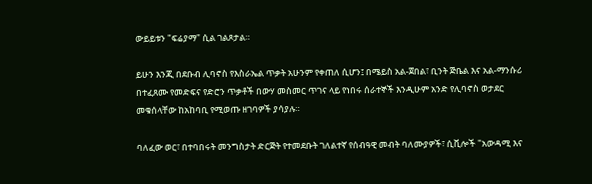ውይይቱን "ፍሬያማ" ሲል ገልጾታል።

ይሁን እንጂ በደቡብ ሊባኖስ የእስራኤል ጥቃት አሁንም የቀጠለ ሲሆን፤ በሜይስ አል-ጀበል፣ ቢንት ጅቤል እና አል-ማንሱሪ በተፈጸሙ የመድፍና የድሮን ጥቃቶች በውሃ መስመር ጥገና ላይ የነበሩ ሰራተኞች እንዲሁም አንድ የሊባኖስ ወታደር መቁሰላቸው ከአከባቢ የሚወጡ ዘገባዎች ያሳያሉ።

ባለፈው ወር፣ በተባበሩት መንግስታት ድርጅት የተመደቡት ገለልተኛ የሰብዓዊ መብት ባለሙያዎች፣ ሲቪሎች "አውዳሚ እና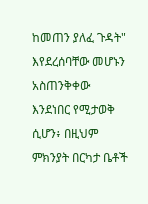ከመጠን ያለፈ ጉዳት" እየደረሰባቸው መሆኑን አስጠንቅቀው እንደነበር የሚታወቅ ሲሆን፥ በዚህም ምክንያት በርካታ ቤቶች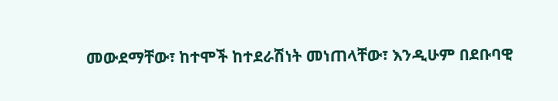መውደማቸው፣ ከተሞች ከተደራሽነት መነጠላቸው፣ እንዲሁም በደቡባዊ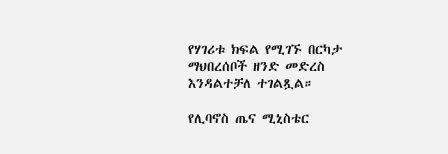የሃገሪቱ ክፍል የሚገኙ በርካታ ማህበረሰቦች ዘንድ መድረስ እንዳልተቻለ ተገልጿል።

የሊባኖስ ጤና ሚኒስቴር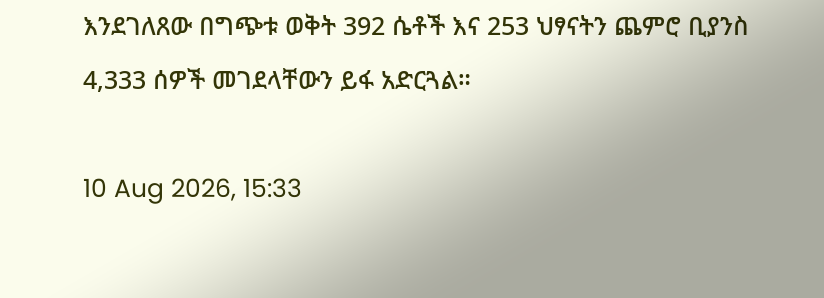እንደገለጸው በግጭቱ ወቅት 392 ሴቶች እና 253 ህፃናትን ጨምሮ ቢያንስ 4,333 ሰዎች መገደላቸውን ይፋ አድርጓል።

10 Aug 2026, 15:33